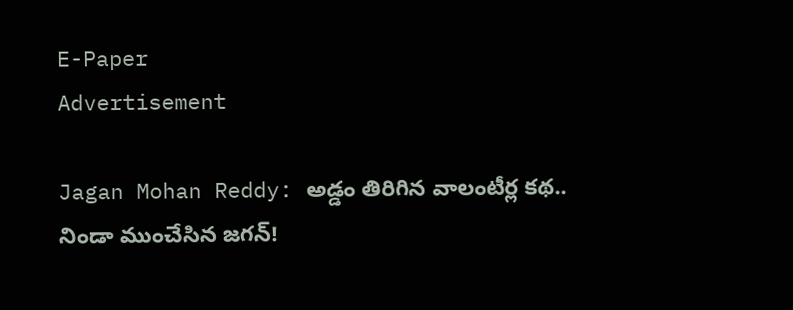E-Paper
Advertisement

Jagan Mohan Reddy: అడ్డం తిరిగిన వాలంటీర్ల కథ.. నిండా ముంచేసిన జగన్‌!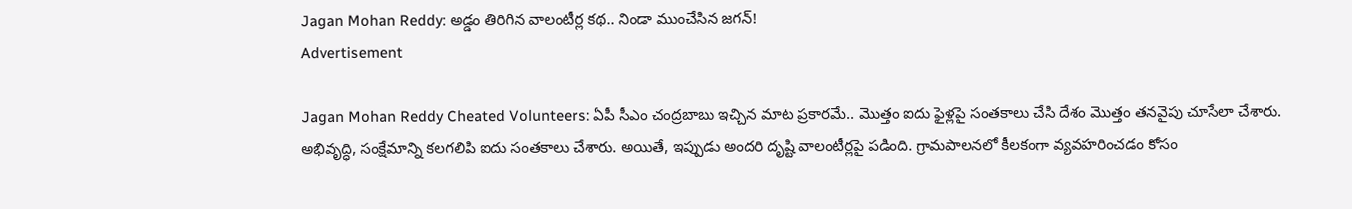Jagan Mohan Reddy: అడ్డం తిరిగిన వాలంటీర్ల కథ.. నిండా ముంచేసిన జగన్‌!
Advertisement

Jagan Mohan Reddy Cheated Volunteers: ఏపీ సీఎం చంద్రబాబు ఇచ్చిన మాట ప్రకారమే.. మొత్తం ఐదు ఫైళ్లపై సంతకాలు చేసి దేశం మొత్తం తనవైపు చూసేలా చేశారు. అభివృద్ధి, సంక్షేమాన్ని కలగలిపి ఐదు సంతకాలు చేశారు. అయితే, ఇప్పుడు అందరి దృష్టి వాలంటీర్లపై పడింది. గ్రామపాలనలో కీలకంగా వ్యవహరించడం కోసం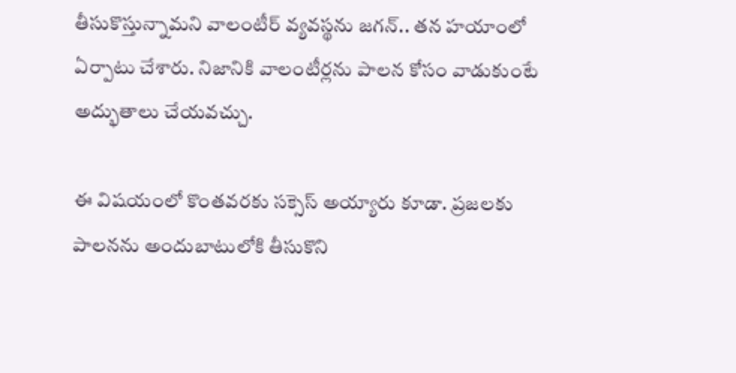తీసుకొస్తున్నామని వాలంటీర్ వ్యవస్థను జగన్.. తన హయాంలో ఏర్పాటు చేశారు. నిజానికి వాలంటీర్లను పాలన కోసం వాడుకుంటే అద్భుతాలు చేయవచ్చు.

ఈ విషయంలో కొంతవరకు సక్సెస్ అయ్యారు కూడా. ప్రజలకు పాలనను అందుబాటులోకి తీసుకొని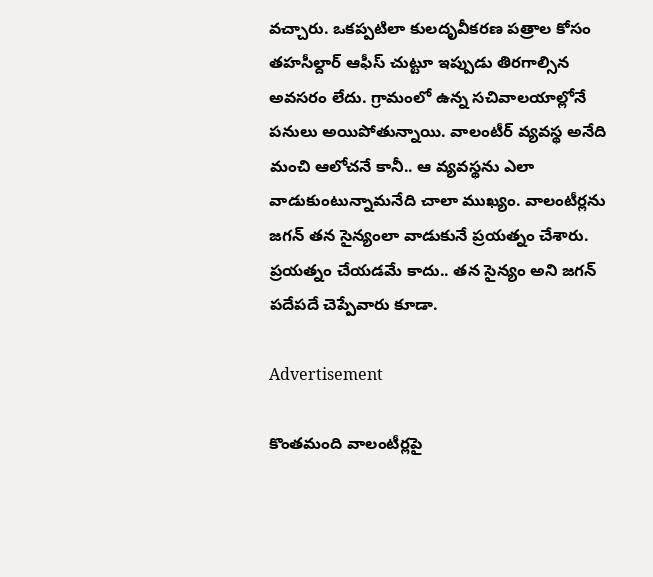వచ్చారు. ఒకప్పటిలా కులదృవీకరణ పత్రాల కోసం తహసీల్దార్ ఆఫీస్ చుట్టూ ఇప్పుడు తిరగాల్సిన అవసరం లేదు. గ్రామంలో ఉన్న సచివాలయాల్లోనే పనులు అయిపోతున్నాయి. వాలంటీర్ వ్యవస్థ అనేది మంచి ఆలోచనే కానీ.. ఆ వ్యవస్థను ఎలా వాడుకుంటున్నామనేది చాలా ముఖ్యం. వాలంటీర్లను జగన్ తన సైన్యంలా వాడుకునే ప్రయత్నం చేశారు. ప్రయత్నం చేయడమే కాదు.. తన సైన్యం అని జగన్ పదేపదే చెప్పేవారు కూడా.

Advertisement

కొంతమంది వాలంటీర్లపై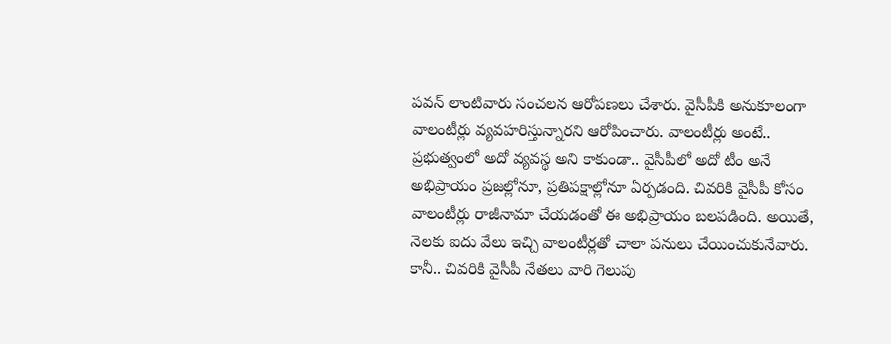పవన్ లాంటివారు సంచలన ఆరోపణలు చేశారు. వైసీపీకి అనుకూలంగా వాలంటీర్లు వ్యవహరిస్తున్నారని ఆరోపించారు. వాలంటీర్లు అంటే.. ప్రభుత్వంలో అదో వ్యవస్థ అని కాకుండా.. వైసీపీలో అదో టీం అనే అభిప్రాయం ప్రజల్లోనూ, ప్రతిపక్షాల్లోనూ ఏర్పడంది. చివరికి వైసీపీ కోసం వాలంటీర్లు రాజీనామా చేయడంతో ఈ అభిప్రాయం బలపడింది. అయితే, నెలకు ఐదు వేలు ఇచ్చి వాలంటీర్లతో చాలా పనులు చేయించుకునేవారు. కానీ.. చివరికి వైసీపీ నేతలు వారి గెలుపు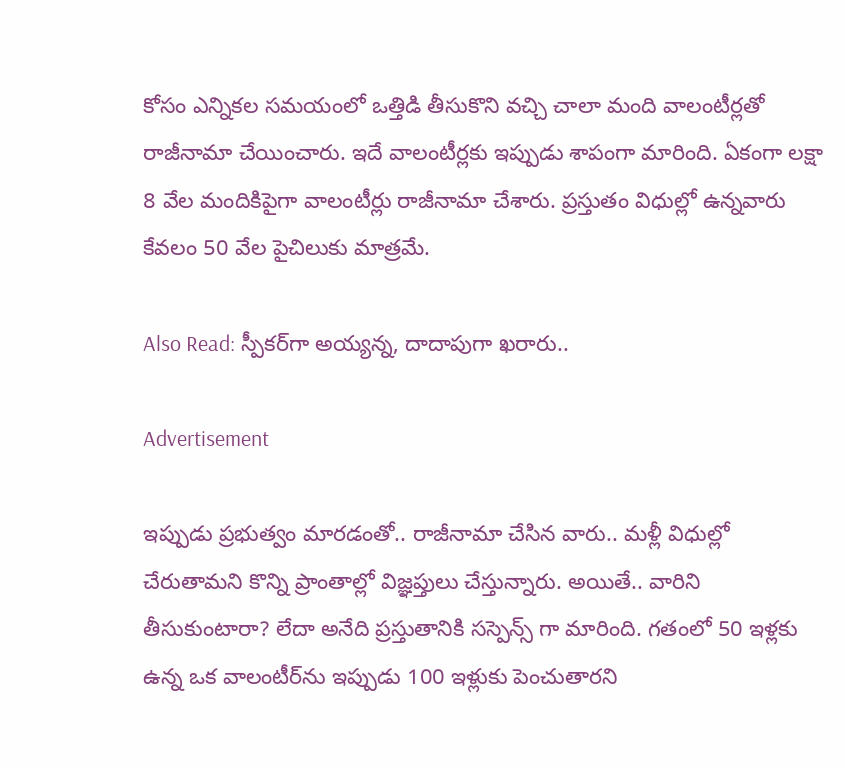కోసం ఎన్నికల సమయంలో ఒత్తిడి తీసుకొని వచ్చి చాలా మంది వాలంటీర్లతో రాజీనామా చేయించారు. ఇదే వాలంటీర్లకు ఇప్పుడు శాపంగా మారింది. ఏకంగా లక్షా 8 వేల మందికిపైగా వాలంటీర్లు రాజీనామా చేశారు. ప్రస్తుతం విధుల్లో ఉన్నవారు కేవలం 50 వేల పైచిలుకు మాత్రమే.

Also Read: స్పీకర్‌గా అయ్యన్న, దాదాపుగా ఖరారు..

Advertisement

ఇప్పుడు ప్రభుత్వం మారడంతో.. రాజీనామా చేసిన వారు.. మళ్లీ విధుల్లో చేరుతామని కొన్ని ప్రాంతాల్లో విజ్ఞప్తులు చేస్తున్నారు. అయితే.. వారిని తీసుకుంటారా? లేదా అనేది ప్రస్తుతానికి సస్పెన్స్ గా మారింది. గతంలో 50 ఇళ్లకు ఉన్న ఒక వాలంటీర్‌ను ఇప్పుడు 100 ఇళ్లుకు పెంచుతారని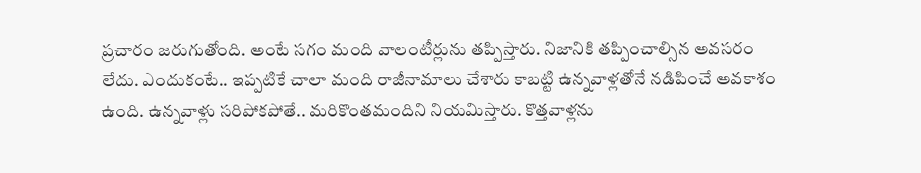ప్రచారం జరుగుతోంది. అంటే సగం మంది వాలంటీర్లును తప్పిస్తారు. నిజానికి తప్పించాల్సిన అవసరం లేదు. ఎందుకంటే.. ఇప్పటికే చాలా మంది రాజీనామాలు చేశారు కాబట్టి ఉన్నవాళ్లతోనే నడిపించే అవకాశం ఉంది. ఉన్నవాళ్లు సరిపోకపోతే.. మరికొంతమందిని నియమిస్తారు. కొత్తవాళ్లను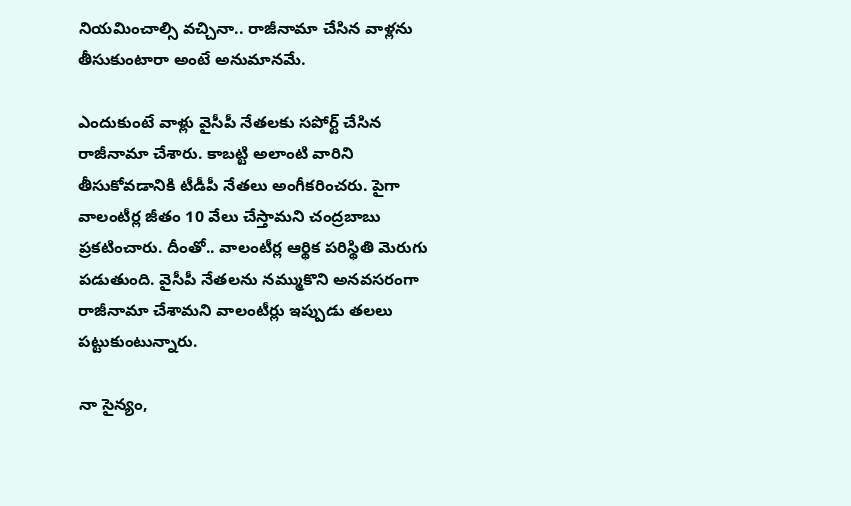నియమించాల్సి వచ్చినా.. రాజీనామా చేసిన వాళ్లను తీసుకుంటారా అంటే అనుమానమే.

ఎందుకుంటే వాళ్లు వైసీపీ నేతలకు సపోర్ట్ చేసిన రాజీనామా చేశారు. కాబట్టి అలాంటి వారిని తీసుకోవడానికి టీడీపీ నేతలు అంగీకరించరు. పైగా వాలంటీర్ల జీతం 10 వేలు చేస్తామని చంద్రబాబు ప్రకటించారు. దీంతో.. వాలంటీర్ల ఆర్థిక పరిస్థితి మెరుగు పడుతుంది. వైసీపీ నేతలను నమ్ముకొని అనవసరంగా రాజీనామా చేశామని వాలంటీర్లు ఇప్పుడు తలలు పట్టుకుంటున్నారు.

నా సైన్యం,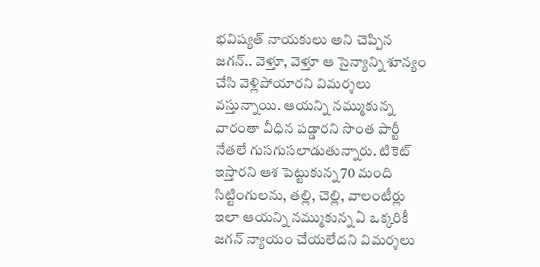భవిష్యత్ నాయకులు అని చెప్పిన జగన్.. వెళ్తూ, వెళ్తూ ఆ సైన్యాన్ని శూన్యం చేసి వెళ్లిపోయారని విమర్శలు వస్తున్నాయి. ఆయన్ని నమ్ముకున్న వారంతా వీధిన పడ్డారని సొంత పార్టీ నేతలే గుసగుసలాడుతున్నారు. టికెట్ ఇస్తారని ఆశ పెట్టుకున్న 70 మంది సిట్టింగులను, తల్లి, చెల్లి, వాలంటీర్లు ఇలా ఆయన్ని నమ్ముకున్న ఏ ఒక్కరికీ జగన్ న్యాయం చేయలేదని విమర్శలు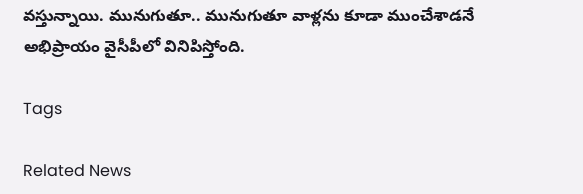వస్తున్నాయి. మునుగుతూ.. మునుగుతూ వాళ్లను కూడా ముంచేశాడనే అభిప్రాయం వైసీపీలో వినిపిస్తోంది.

Tags

Related News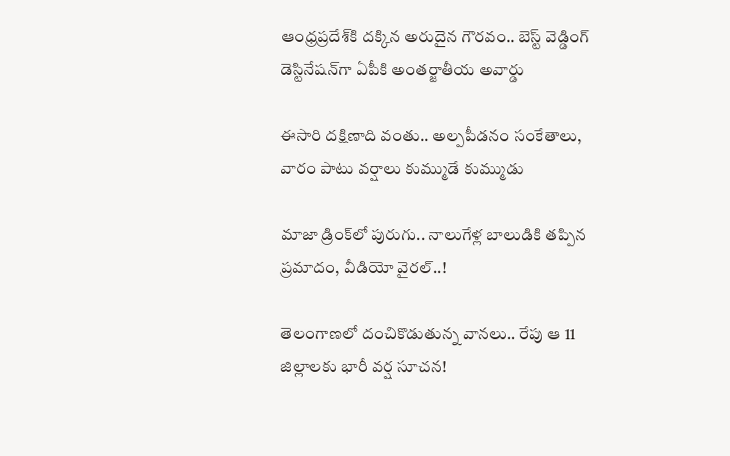ఆంధ్రప్రదేశ్‌కి దక్కిన అరుదైన గౌరవం.. బెస్ట్ వెడ్డింగ్ డెస్టినేషన్‌గా ఏపీకి అంతర్జాతీయ అవార్డు

ఈసారి దక్షిణాది వంతు.. అల్పపీడనం సంకేతాలు, వారం పాటు వర్షాలు కుమ్ముడే కుమ్ముడు

మాజా డ్రింక్‌లో పురుగు.. నాలుగేళ్ల బాలుడికి తప్పిన ప్రమాదం, వీడియో వైరల్..!

తెలంగాణలో దంచికొడుతున్న వానలు.. రేపు ఆ 11 జిల్లాలకు భారీ వర్ష సూచన!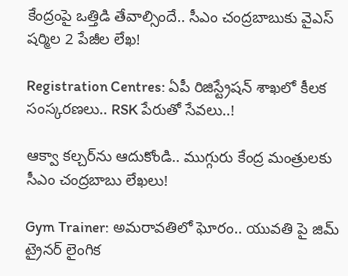కేంద్రంపై ఒత్తిడి తేవాల్సిందే.. సీఎం చంద్రబాబుకు వైఎస్ షర్మిల 2 పేజీల లేఖ!

Registration Centres: ఏపీ రిజిస్ట్రేషన్ శాఖలో కీలక సంస్కరణలు.. RSK పేరుతో సేవలు..!

ఆక్వా కల్చర్‌ను ఆదుకోండి.. ముగ్గురు కేంద్ర మంత్రులకు సీఎం చంద్రబాబు లేఖలు!

Gym Trainer: అమరావతిలో ఘోరం.. యువతి పై జిమ్ ట్రైనర్ లైంగిక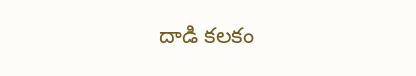దాడి కలకం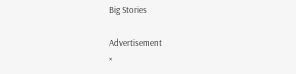Big Stories

Advertisement
×